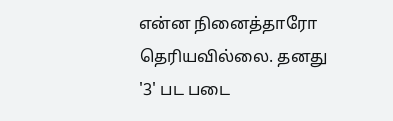என்ன நினைத்தாரோ தெரியவில்லை. தனது '3' பட படை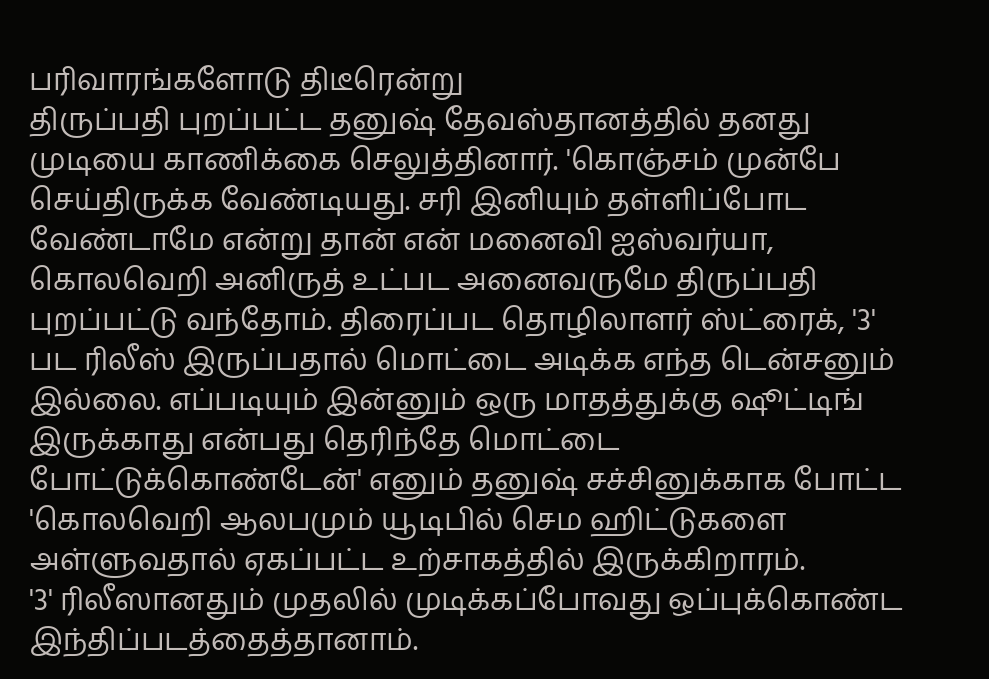பரிவாரங்களோடு திடீரென்று
திருப்பதி புறப்பட்ட தனுஷ் தேவஸ்தானத்தில் தனது முடியை காணிக்கை செலுத்தினார். 'கொஞ்சம் முன்பே செய்திருக்க வேண்டியது. சரி இனியும் தள்ளிப்போட வேண்டாமே என்று தான் என் மனைவி ஐஸ்வர்யா, கொலவெறி அனிருத் உட்பட அனைவருமே திருப்பதி புறப்பட்டு வந்தோம். திரைப்பட தொழிலாளர் ஸ்ட்ரைக், '3' பட ரிலீஸ் இருப்பதால் மொட்டை அடிக்க எந்த டென்சனும் இல்லை. எப்படியும் இன்னும் ஒரு மாதத்துக்கு ஷூட்டிங் இருக்காது என்பது தெரிந்தே மொட்டை போட்டுக்கொண்டேன்' எனும் தனுஷ் சச்சினுக்காக போட்ட 'கொலவெறி ஆலபமும் யூடிபில் செம ஹிட்டுகளை அள்ளுவதால் ஏகப்பட்ட உற்சாகத்தில் இருக்கிறாரம்.
'3' ரிலீஸானதும் முதலில் முடிக்கப்போவது ஒப்புக்கொண்ட இந்திப்படத்தைத்தானாம்.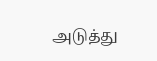அடுத்து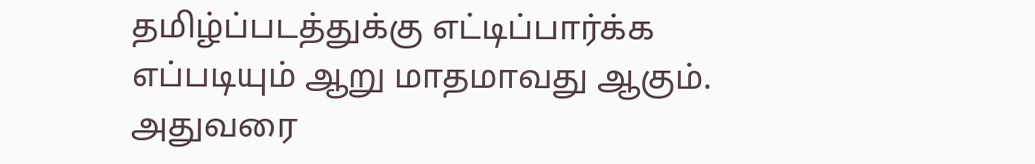தமிழ்ப்படத்துக்கு எட்டிப்பார்க்க எப்படியும் ஆறு மாதமாவது ஆகும். அதுவரை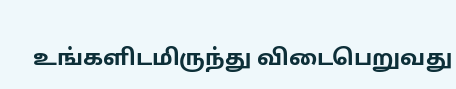உங்களிடமிருந்து விடைபெறுவது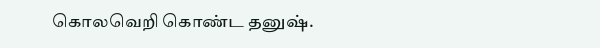கொலவெறி கொண்ட தனுஷ்.